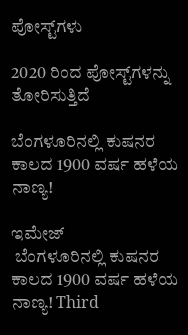ಪೋಸ್ಟ್‌ಗಳು

2020 ರಿಂದ ಪೋಸ್ಟ್‌ಗಳನ್ನು ತೋರಿಸುತ್ತಿದೆ

ಬೆಂಗಳೂರಿನಲ್ಲಿ ಕುಷನರ ಕಾಲದ 1900 ವರ್ಷ ಹಳೆಯ ನಾಣ್ಯ!

ಇಮೇಜ್
 ಬೆಂಗಳೂರಿನಲ್ಲಿ ಕುಷನರ ಕಾಲದ 1900 ವರ್ಷ ಹಳೆಯ ನಾಣ್ಯ! Third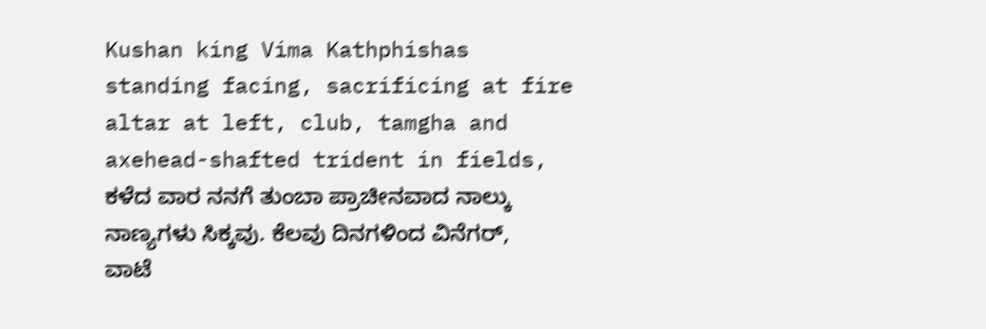Kushan king Vima Kathphishas  standing facing, sacrificing at fire altar at left, club, tamgha and axehead-shafted trident in fields, ಕಳೆದ ವಾರ ನನಗೆ ತುಂಬಾ ಪ್ರಾಚೀನವಾದ ನಾಲ್ಕು ನಾಣ್ಯಗಳು ಸಿಕ್ಕವು. ಕೆಲವು ದಿನಗಳಿಂದ ವಿನೆಗರ್, ವಾಟೆ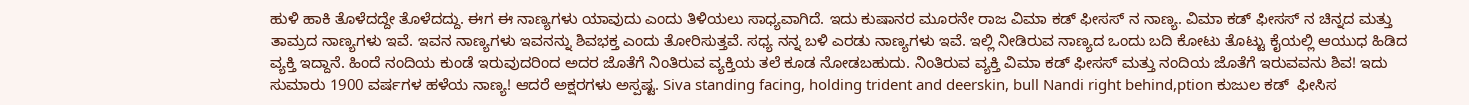ಹುಳಿ ಹಾಕಿ ತೊಳೆದದ್ದೇ ತೊಳೆದದ್ದು. ಈಗ ಈ ನಾಣ್ಯಗಳು ಯಾವುದು ಎಂದು ತಿಳಿಯಲು ಸಾಧ್ಯವಾಗಿದೆ. ಇದು ಕುಷಾನರ ಮೂರನೇ ರಾಜ ವಿಮಾ ಕಡ್ ಫೀಸಸ್ ನ ನಾಣ್ಯ. ವಿಮಾ ಕಡ್ ಫೀಸಸ್ ನ ಚಿನ್ನದ ಮತ್ತು ತಾಮ್ರದ ನಾಣ್ಯಗಳು ಇವೆ. ಇವನ ನಾಣ್ಯಗಳು ಇವನನ್ನು ಶಿವಭಕ್ತ ಎಂದು ತೋರಿಸುತ್ತವೆ. ಸಧ್ಯ ನನ್ನ ಬಳಿ ಎರಡು ನಾಣ್ಯಗಳು ಇವೆ. ಇಲ್ಲಿ ನೀಡಿರುವ ನಾಣ್ಯದ ಒಂದು ಬದಿ ಕೋಟು ತೊಟ್ಟು ಕೈಯಲ್ಲಿ ಆಯುಧ ಹಿಡಿದ ವ್ಯಕ್ತಿ ಇದ್ದಾನೆ. ಹಿಂದೆ ನಂದಿಯ ಕುಂಡೆ ಇರುವುದರಿಂದ ಅದರ ಜೊತೆಗೆ ನಿಂತಿರುವ ವ್ಯಕ್ತಿಯ ತಲೆ ಕೂಡ ನೋಡಬಹುದು. ನಿಂತಿರುವ ವ್ಯಕ್ತಿ ವಿಮಾ ಕಡ್ ಫೀಸಸ್ ಮತ್ತು ನಂದಿಯ ಜೊತೆಗೆ ಇರುವವನು ಶಿವ! ಇದು ಸುಮಾರು 1900 ವರ್ಷಗಳ ಹಳೆಯ ನಾಣ್ಯ! ಆದರೆ ಅಕ್ಷರಗಳು ಅಸ್ಪಷ್ಟ. Siva standing facing, holding trident and deerskin, bull Nandi right behind,ption ಕುಜುಲ ಕಡ್ ‍ ಫೀಸಿಸ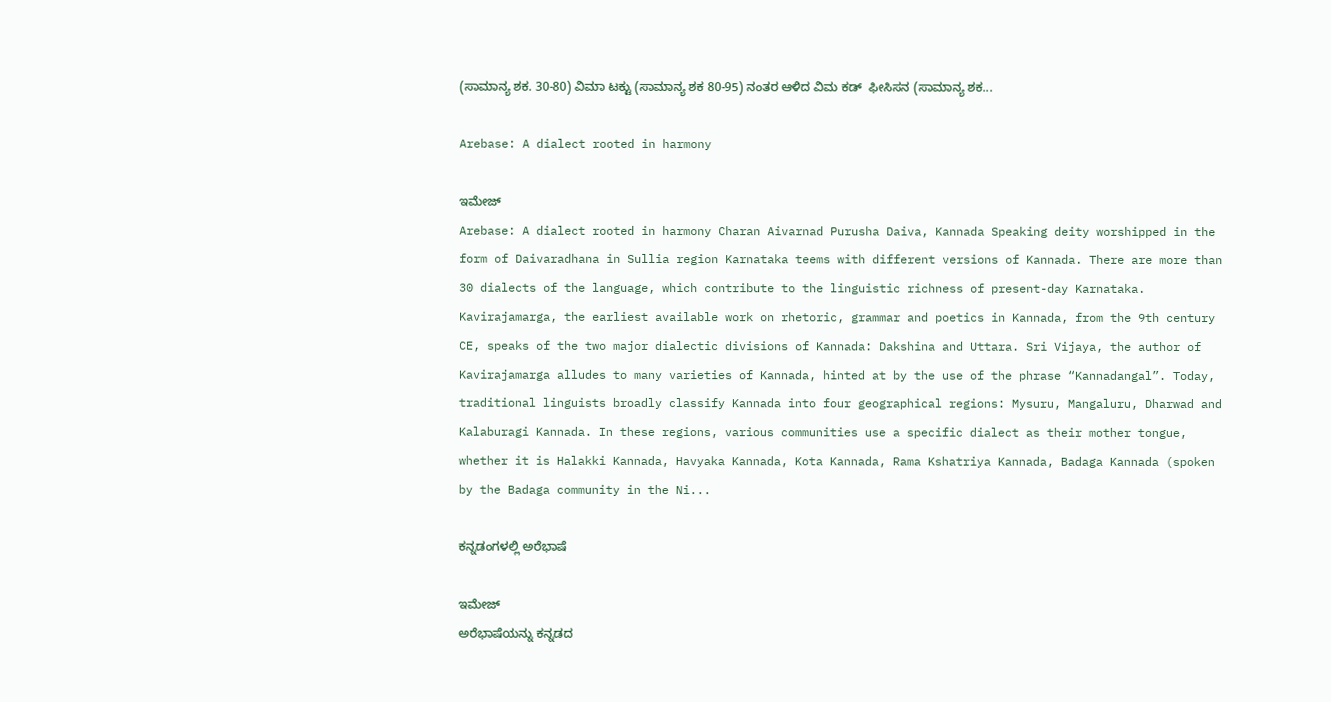(ಸಾಮಾನ್ಯ ಶಕ. 30-80) ವಿಮಾ ಟಕ್ಟು (ಸಾಮಾನ್ಯ ಶಕ 80-95) ನಂತರ ಆಳಿದ ವಿಮ ಕಡ್ ‍ ಫೀಸಿಸನ (ಸಾಮಾನ್ಯ ಶಕ...

Arebase: A dialect rooted in harmony

ಇಮೇಜ್
Arebase: A dialect rooted in harmony Charan Aivarnad Purusha Daiva, Kannada Speaking deity worshipped in the form of Daivaradhana in Sullia region Karnataka teems with different versions of Kannada. There are more than 30 dialects of the language, which contribute to the linguistic richness of present-day Karnataka. Kavirajamarga, the earliest available work on rhetoric, grammar and poetics in Kannada, from the 9th century CE, speaks of the two major dialectic divisions of Kannada: Dakshina and Uttara. Sri Vijaya, the author of Kavirajamarga alludes to many varieties of Kannada, hinted at by the use of the phrase “Kannadangal”. Today, traditional linguists broadly classify Kannada into four geographical regions: Mysuru, Mangaluru, Dharwad and Kalaburagi Kannada. In these regions, various communities use a specific dialect as their mother tongue, whether it is Halakki Kannada, Havyaka Kannada, Kota Kannada, Rama Kshatriya Kannada, Badaga Kannada (spoken by the Badaga community in the Ni...

ಕನ್ನಡಂಗಳಲ್ಲಿ ಅರೆಭಾಷೆ

ಇಮೇಜ್
ಅರೆಭಾಷೆಯನ್ನು ಕನ್ನಡದ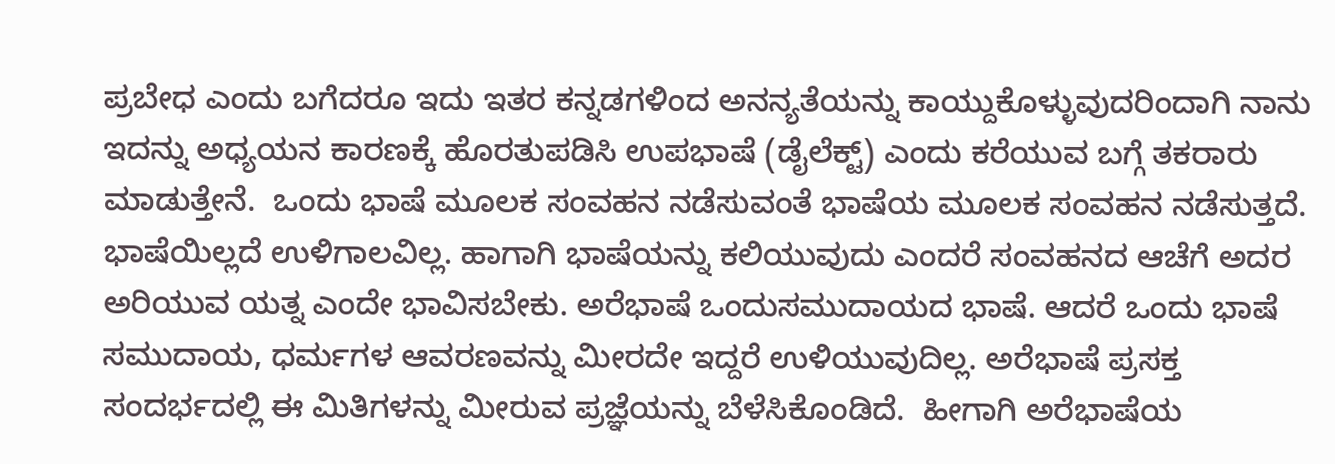ಪ್ರಬೇಧ ಎಂದು ಬಗೆದರೂ ಇದು ಇತರ ಕನ್ನಡಗಳಿಂದ ಅನನ್ಯತೆಯನ್ನು ಕಾಯ್ದುಕೊಳ್ಳುವುದರಿಂದಾಗಿ ನಾನು ಇದನ್ನು ಅಧ್ಯಯನ ಕಾರಣಕ್ಕೆ ಹೊರತುಪಡಿಸಿ ಉಪಭಾಷೆ (ಡೈಲೆಕ್ಟ್) ಎಂದು ಕರೆಯುವ ಬಗ್ಗೆ ತಕರಾರು ಮಾಡುತ್ತೇನೆ.  ಒಂದು ಭಾಷೆ ಮೂಲಕ ಸಂವಹನ ನಡೆಸುವಂತೆ ಭಾಷೆಯ ಮೂಲಕ ಸಂವಹನ ನಡೆಸುತ್ತದೆ. ಭಾಷೆಯಿಲ್ಲದೆ ಉಳಿಗಾಲವಿಲ್ಲ. ಹಾಗಾಗಿ ಭಾಷೆಯನ್ನು ಕಲಿಯುವುದು ಎಂದರೆ ಸಂವಹನದ ಆಚೆಗೆ ಅದರ ಅರಿಯುವ ಯತ್ನ ಎಂದೇ ಭಾವಿಸಬೇಕು. ಅರೆಭಾಷೆ ಒಂದುಸಮುದಾಯದ ಭಾಷೆ. ಆದರೆ ಒಂದು ಭಾಷೆ ಸಮುದಾಯ, ಧರ್ಮಗಳ ಆವರಣವನ್ನು ಮೀರದೇ ಇದ್ದರೆ ಉಳಿಯುವುದಿಲ್ಲ. ಅರೆಭಾಷೆ ಪ್ರಸಕ್ತ ಸಂದರ್ಭದಲ್ಲಿ ಈ ಮಿತಿಗಳನ್ನು ಮೀರುವ ಪ್ರಜ್ಞೆಯನ್ನು ಬೆಳೆಸಿಕೊಂಡಿದೆ.  ಹೀಗಾಗಿ ಅರೆಭಾಷೆಯ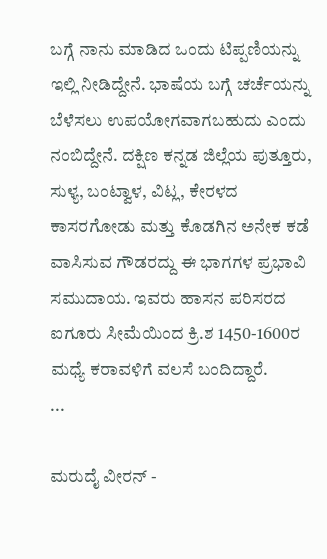ಬಗ್ಗೆ ನಾನು ಮಾಡಿದ ಒಂದು ಟಿಪ್ಪಣಿಯನ್ನು ಇಲ್ಲಿ ನೀಡಿದ್ದೇನೆ. ಭಾಷೆಯ ಬಗ್ಗೆ ಚರ್ಚೆಯನ್ನು ಬೆಳೆಸಲು ಉಪಯೋಗವಾಗಬಹುದು ಎಂದು ನಂಬಿದ್ದೇನೆ. ದಕ್ಷಿಣ ಕನ್ನಡ ಜಿಲ್ಲೆಯ ಪುತ್ತೂರು, ಸುಳ್ಯ, ಬಂಟ್ವಾಳ, ವಿಟ್ಲ, ಕೇರಳದ ಕಾಸರಗೋಡು ಮತ್ತು ಕೊಡಗಿನ ಅನೇಕ ಕಡೆ ವಾಸಿಸುವ ಗೌಡರದ್ದು ಈ ಭಾಗಗಳ ಪ್ರಭಾವಿ ಸಮುದಾಯ. ಇವರು ಹಾಸನ ಪರಿಸರದ ಐಗೂರು ಸೀಮೆಯಿಂದ ಕ್ರಿ.ಶ 1450-1600ರ ಮಧ್ಯೆ ಕರಾವಳಿಗೆ ವಲಸೆ ಬಂದಿದ್ದಾರೆ.                  ...

ಮರುದೈ ವೀರನ್ -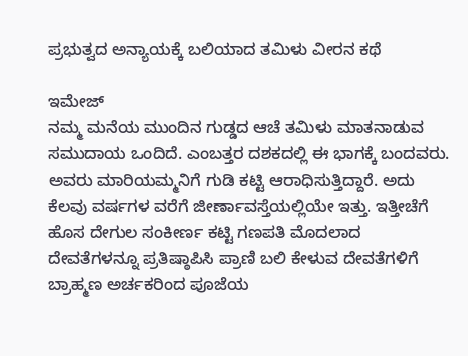ಪ್ರಭುತ್ವದ ಅನ್ಯಾಯಕ್ಕೆ ಬಲಿಯಾದ ತಮಿಳು ವೀರನ ಕಥೆ

ಇಮೇಜ್
ನಮ್ಮ ಮನೆಯ ಮುಂದಿನ ಗುಡ್ಡದ ಆಚೆ ತಮಿಳು ಮಾತನಾಡುವ ಸಮುದಾಯ ಒಂದಿದೆ. ಎಂಬತ್ತರ ದಶಕದಲ್ಲಿ ಈ ಭಾಗಕ್ಕೆ ಬಂದವರು. ಅವರು ಮಾರಿಯಮ್ಮನಿಗೆ ಗುಡಿ ಕಟ್ಟಿ ಆರಾಧಿಸುತ್ತಿದ್ದಾರೆ. ಅದು ಕೆಲವು ವರ್ಷಗಳ ವರೆಗೆ ಜೀರ್ಣಾವಸ್ತೆಯಲ್ಲಿಯೇ ಇತ್ತು. ಇತ್ತೀಚೆಗೆ ಹೊಸ ದೇಗುಲ ಸಂಕೀರ್ಣ ಕಟ್ಟಿ ಗಣಪತಿ ಮೊದಲಾದ ದೇವತೆಗಳನ್ನೂ ಪ್ರತಿಷ್ಠಾಪಿಸಿ ಪ್ರಾಣಿ ಬಲಿ ಕೇಳುವ ದೇವತೆಗಳಿಗೆ ಬ್ರಾಹ್ಮಣ ಅರ್ಚಕರಿಂದ ಪೂಜೆಯ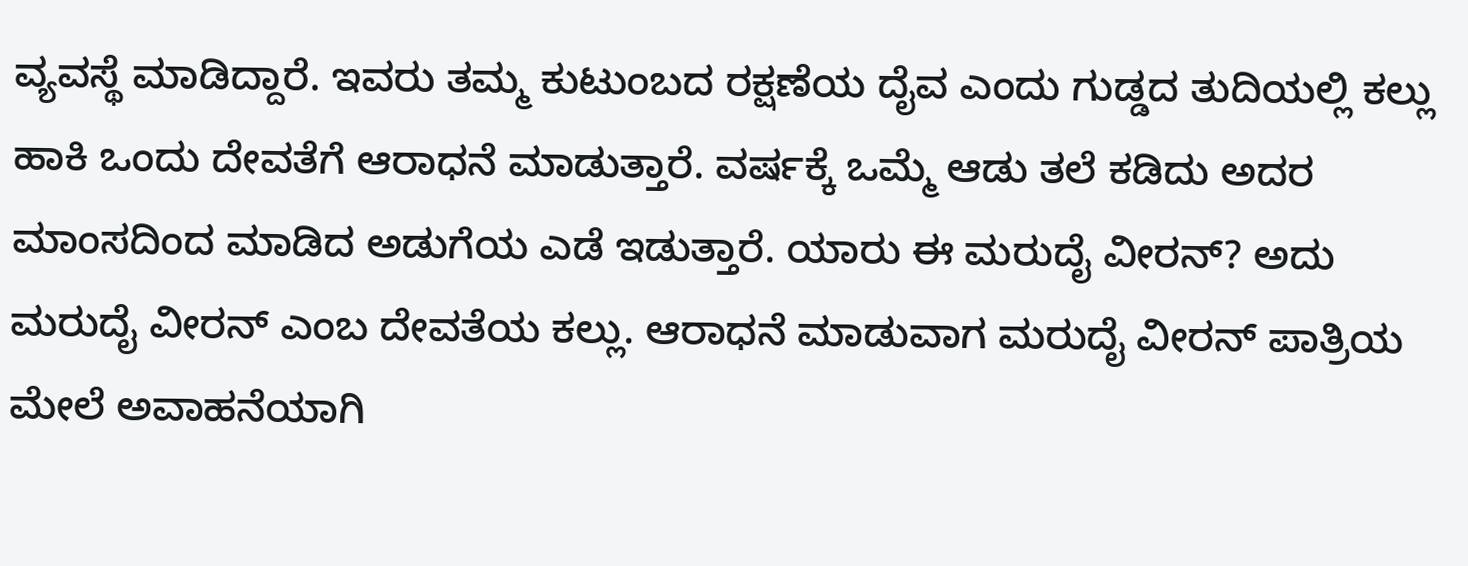ವ್ಯವಸ್ಥೆ ಮಾಡಿದ್ದಾರೆ. ಇವರು ತಮ್ಮ ಕುಟುಂಬದ ರಕ್ಷಣೆಯ ದೈವ ಎಂದು ಗುಡ್ಡದ ತುದಿಯಲ್ಲಿ ಕಲ್ಲು ಹಾಕಿ ಒಂದು ದೇವತೆಗೆ ಆರಾಧನೆ ಮಾಡುತ್ತಾರೆ. ವರ್ಷಕ್ಕೆ ಒಮ್ಮೆ ಆಡು ತಲೆ ಕಡಿದು ಅದರ ಮಾಂಸದಿಂದ ಮಾಡಿದ ಅಡುಗೆಯ ಎಡೆ ಇಡುತ್ತಾರೆ. ಯಾರು ಈ ಮರುದೈ ವೀರನ್? ಅದು ಮರುದೈ ವೀರನ್ ಎಂಬ ದೇವತೆಯ ಕಲ್ಲು. ಆರಾಧನೆ ಮಾಡುವಾಗ ಮರುದೈ ವೀರನ್ ಪಾತ್ರಿಯ ಮೇಲೆ ಅವಾಹನೆಯಾಗಿ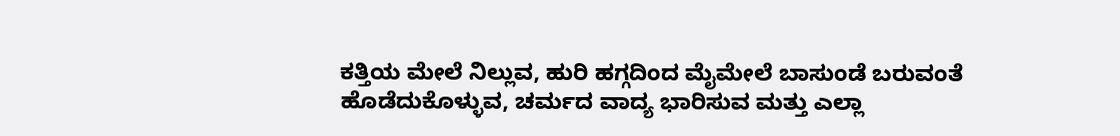ಕತ್ತಿಯ ಮೇಲೆ ನಿಲ್ಲುವ, ಹುರಿ ಹಗ್ಗದಿಂದ ಮೈಮೇಲೆ ಬಾಸುಂಡೆ ಬರುವಂತೆ ಹೊಡೆದುಕೊಳ್ಳುವ, ಚರ್ಮದ ವಾದ್ಯ ಭಾರಿಸುವ ಮತ್ತು ಎಲ್ಲಾ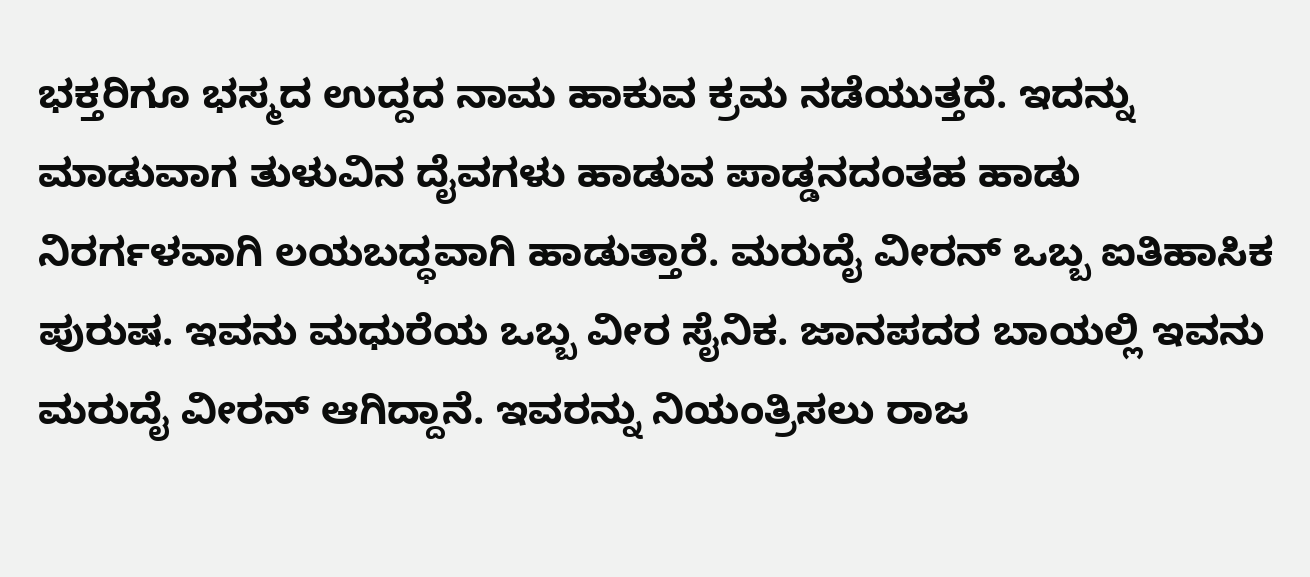ಭಕ್ತರಿಗೂ ಭಸ್ಮದ ಉದ್ದದ ನಾಮ ಹಾಕುವ ಕ್ರಮ ನಡೆಯುತ್ತದೆ. ಇದನ್ನು ಮಾಡುವಾಗ ತುಳುವಿನ ದೈವಗಳು ಹಾಡುವ ಪಾಡ್ಡನದಂತಹ ಹಾಡು ನಿರರ್ಗಳವಾಗಿ ಲಯಬದ್ಧವಾಗಿ ಹಾಡುತ್ತಾರೆ. ಮರುದೈ ವೀರನ್ ಒಬ್ಬ ಐತಿಹಾಸಿಕ ಪುರುಷ. ಇವನು ಮಧುರೆಯ ಒಬ್ಬ ವೀರ ಸೈನಿಕ. ಜಾನಪದರ ಬಾಯಲ್ಲಿ ಇವನು ಮರುದೈ ವೀರನ್ ಆಗಿದ್ದಾನೆ. ಇವರನ್ನು ನಿಯಂತ್ರಿಸಲು ರಾಜ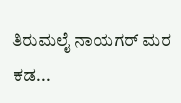ತಿರುಮಲೈ ನಾಯಗರ್ ಮರ ಕಡ...